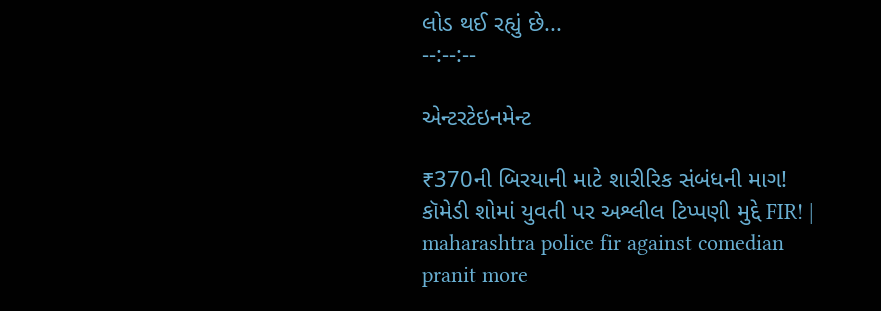લોડ થઈ રહ્યું છે...
--:--:--

એન્ટરટેઇનમેન્ટ

₹370ની બિરયાની માટે શારીરિક સંબંધની માગ! કૉમેડી શોમાં યુવતી પર અશ્લીલ ટિપ્પણી મુદ્દે FIR! | maharashtra police fir against comedian pranit more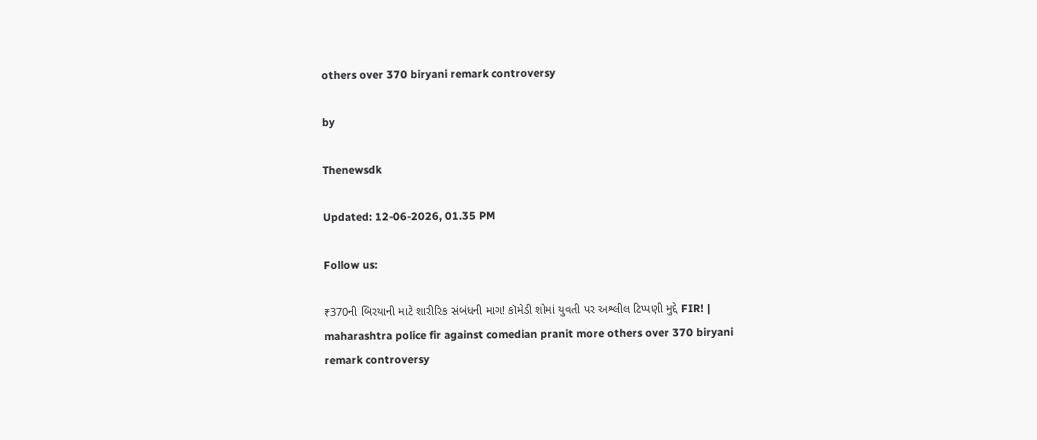others over 370 biryani remark controversy

by

Thenewsdk

Updated: 12-06-2026, 01.35 PM

Follow us:

₹370ની બિરયાની માટે શારીરિક સંબંધની માગ! કૉમેડી શોમાં યુવતી પર અશ્લીલ ટિપ્પણી મુદ્દે FIR! | maharashtra police fir against comedian pranit more others over 370 biryani remark controversy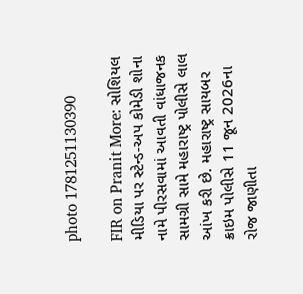photo 1781251130390

FIR on Pranit More: સોશિયલ મીડિયા પર સ્ટેન્ડ-અપ કોમેડી શોના નામે પીરસવામાં આવતી વાંધાજનક સામગ્રી સામે મહારાષ્ટ્ર પોલીસે લાલ આંખ કરી છે. મહારાષ્ટ્ર સાયબર ક્રાઇમ પોલીસે 11 જૂન 2026ના રોજ જાણીતા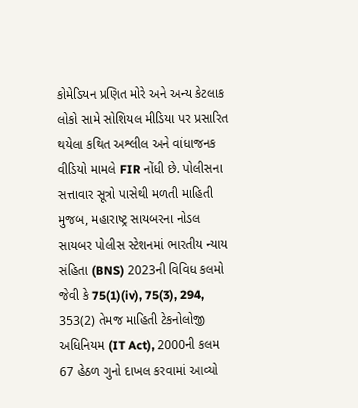કોમેડિયન પ્રણિત મોરે અને અન્ય કેટલાક લોકો સામે સોશિયલ મીડિયા પર પ્રસારિત થયેલા કથિત અશ્લીલ અને વાંધાજનક વીડિયો મામલે FIR નોંધી છે. પોલીસના સત્તાવાર સૂત્રો પાસેથી મળતી માહિતી મુજબ, મહારાષ્ટ્ર સાયબરના નોડલ સાયબર પોલીસ સ્ટેશનમાં ભારતીય ન્યાય સંહિતા (BNS) 2023ની વિવિધ કલમો જેવી કે 75(1)(iv), 75(3), 294, 353(2) તેમજ માહિતી ટેકનોલોજી અધિનિયમ (IT Act), 2000ની કલમ 67 હેઠળ ગુનો દાખલ કરવામાં આવ્યો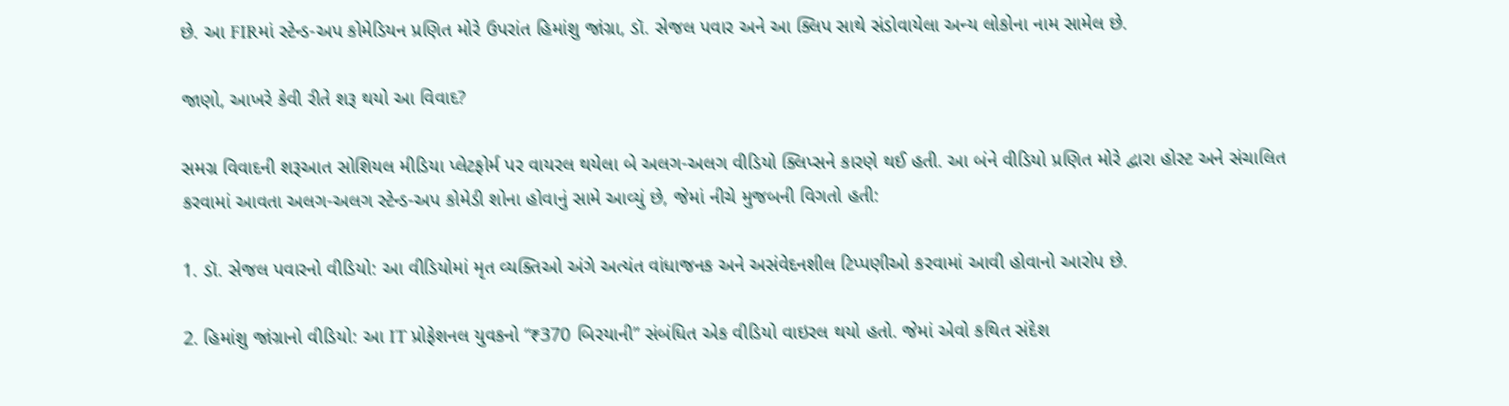છે. આ FIRમાં સ્ટેન્ડ-અપ કોમેડિયન પ્રણિત મોરે ઉપરાંત હિમાંશુ જાંગ્રા, ડૉ. સેજલ પવાર અને આ ક્લિપ સાથે સંડોવાયેલા અન્ય લોકોના નામ સામેલ છે.

જાણો, આખરે કેવી રીતે શરૂ થયો આ વિવાદ?

સમગ્ર વિવાદની શરૂઆત સોશિયલ મીડિયા પ્લેટફોર્મ પર વાયરલ થયેલા બે અલગ-અલગ વીડિયો ક્લિપ્સને કારણે થઈ હતી. આ બંને વીડિયો પ્રણિત મોરે દ્વારા હોસ્ટ અને સંચાલિત કરવામાં આવતા અલગ-અલગ સ્ટેન્ડ-અપ કોમેડી શોના હોવાનું સામે આવ્યું છે, જેમાં નીચે મુજબની વિગતો હતી:

1. ડૉ. સેજલ પવારનો વીડિયો: આ વીડિયોમાં મૃત વ્યક્તિઓ અંગે અત્યંત વાંધાજનક અને અસંવેદનશીલ ટિપ્પણીઓ કરવામાં આવી હોવાનો આરોપ છે.

2. હિમાંશુ જાંગ્રાનો વીડિયો: આ IT પ્રોફેશનલ યુવકનો “₹370 બિરયાની” સંબંધિત એક વીડિયો વાઇરલ થયો હતો. જેમાં એવો કથિત સંદેશ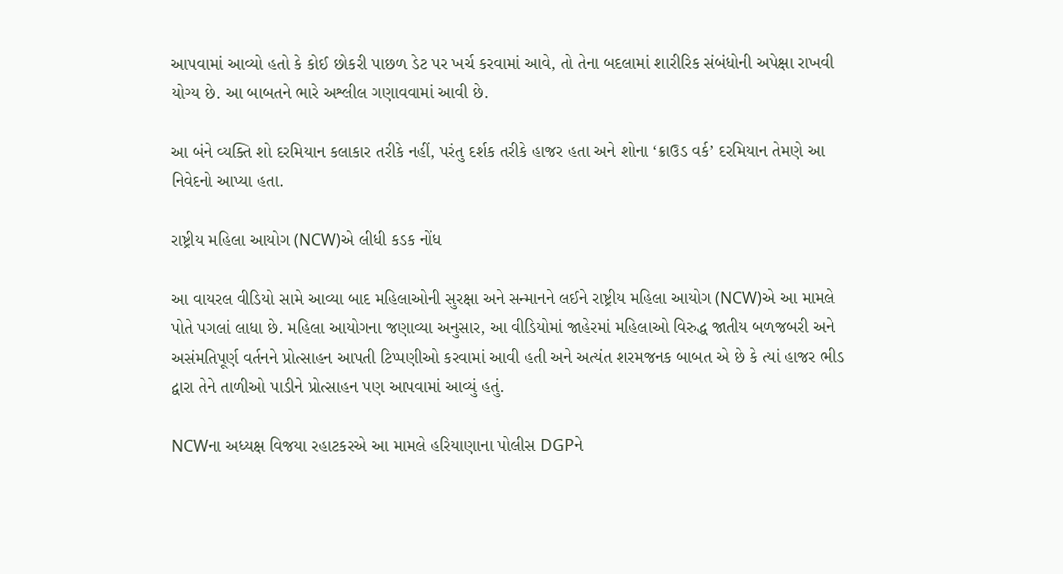આપવામાં આવ્યો હતો કે કોઈ છોકરી પાછળ ડેટ પર ખર્ચ કરવામાં આવે, તો તેના બદલામાં શારીરિક સંબંધોની અપેક્ષા રાખવી યોગ્ય છે. આ બાબતને ભારે અશ્લીલ ગણાવવામાં આવી છે.

આ બંને વ્યક્તિ શો દરમિયાન કલાકાર તરીકે નહીં, પરંતુ દર્શક તરીકે હાજર હતા અને શોના ‘ક્રાઉડ વર્ક’ દરમિયાન તેમણે આ નિવેદનો આપ્યા હતા.

રાષ્ટ્રીય મહિલા આયોગ (NCW)એ લીધી કડક નોંધ

આ વાયરલ વીડિયો સામે આવ્યા બાદ મહિલાઓની સુરક્ષા અને સન્માનને લઈને રાષ્ટ્રીય મહિલા આયોગ (NCW)એ આ મામલે પોતે પગલાં લાધા છે. મહિલા આયોગના જણાવ્યા અનુસાર, આ વીડિયોમાં જાહેરમાં મહિલાઓ વિરુદ્ધ જાતીય બળજબરી અને અસંમતિપૂર્ણ વર્તનને પ્રોત્સાહન આપતી ટિપ્પણીઓ કરવામાં આવી હતી અને અત્યંત શરમજનક બાબત એ છે કે ત્યાં હાજર ભીડ દ્વારા તેને તાળીઓ પાડીને પ્રોત્સાહન પણ આપવામાં આવ્યું હતું.

NCWના અધ્યક્ષ વિજયા રહાટકરએ આ મામલે હરિયાણાના પોલીસ DGPને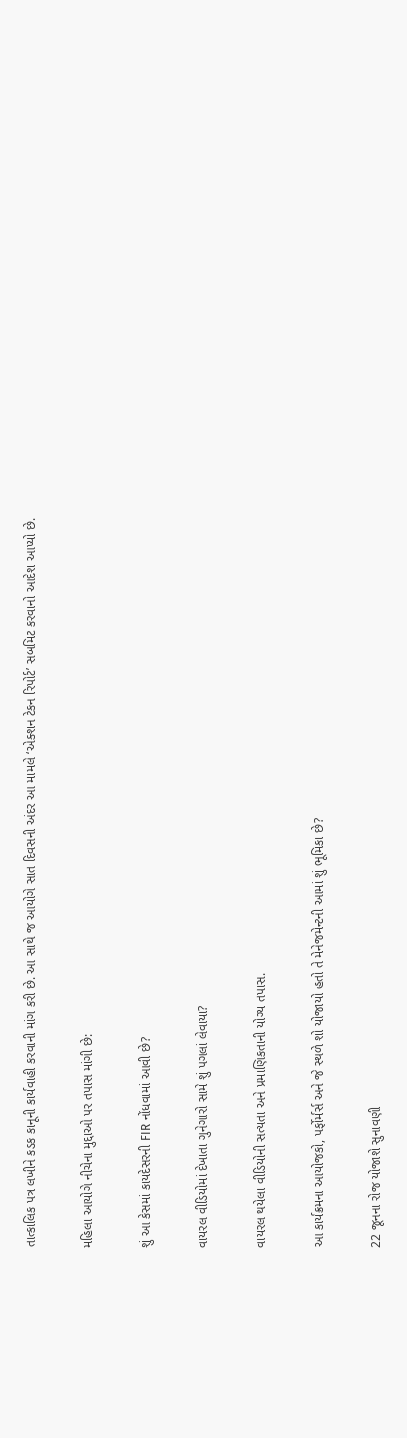તાત્કાલિક પત્ર લખીને કડક કાનૂની કાર્યવાહી કરવાની માંગ કરી છે. આ સાથે જ આયોગે સાત દિવસની અંદર આ મામલે ‘એક્શન ટેકન રિપોર્ટ’ સબમિટ કરવાનો આદેશ આપ્યો છે.

મહિલા આયોગે નીચેના મુદ્દાઓ પર તપાસ માંગી છે:

શું આ કેસમાં કાયદેસરની FIR નોંધવામાં આવી છે?

વાયરલ વીડિયોમાં દેખાતા ગુનેગારો સામે શું પગલાં લેવાયા?

વાયરલ થયેલા વીડિયોની સત્યતા અને પ્રમાણિકતાની યોગ્ય તપાસ.

આ કાર્યક્રમના આયોજકો, પર્ફોર્મર્સ અને જે સ્થળે શો યોજાયો હતો તે મેનેજમેન્ટની આમાં શું ભૂમિકા છે?

22 જૂનના રોજ યોજાશે સુનાવણી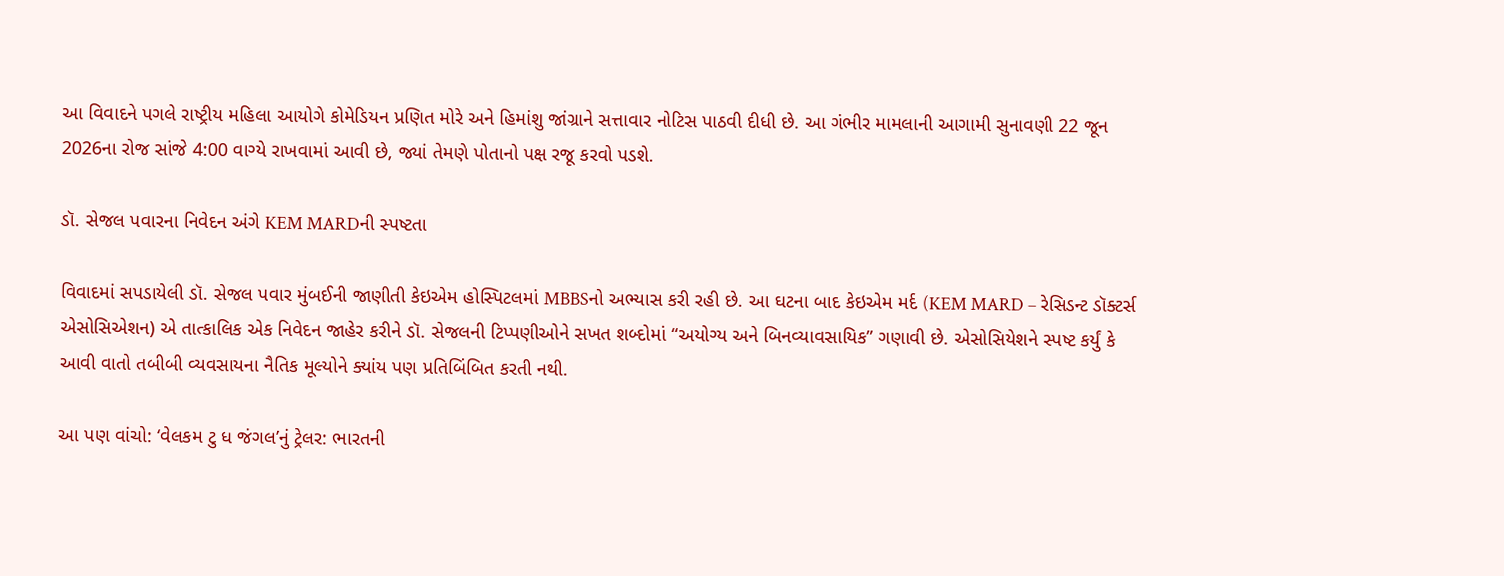આ વિવાદને પગલે રાષ્ટ્રીય મહિલા આયોગે કોમેડિયન પ્રણિત મોરે અને હિમાંશુ જાંગ્રાને સત્તાવાર નોટિસ પાઠવી દીધી છે. આ ગંભીર મામલાની આગામી સુનાવણી 22 જૂન 2026ના રોજ સાંજે 4:00 વાગ્યે રાખવામાં આવી છે, જ્યાં તેમણે પોતાનો પક્ષ રજૂ કરવો પડશે.

ડૉ. સેજલ પવારના નિવેદન અંગે KEM MARDની સ્પષ્ટતા

વિવાદમાં સપડાયેલી ડૉ. સેજલ પવાર મુંબઈની જાણીતી કેઇએમ હોસ્પિટલમાં MBBSનો અભ્યાસ કરી રહી છે. આ ઘટના બાદ કેઇએમ મર્દ (KEM MARD – રેસિડન્ટ ડૉક્ટર્સ એસોસિએશન) એ તાત્કાલિક એક નિવેદન જાહેર કરીને ડૉ. સેજલની ટિપ્પણીઓને સખત શબ્દોમાં “અયોગ્ય અને બિનવ્યાવસાયિક” ગણાવી છે. એસોસિયેશને સ્પષ્ટ કર્યું કે આવી વાતો તબીબી વ્યવસાયના નૈતિક મૂલ્યોને ક્યાંય પણ પ્રતિબિંબિત કરતી નથી.

આ પણ વાંચો: ‘વેલકમ ટુ ધ જંગલ’નું ટ્રેલર: ભારતની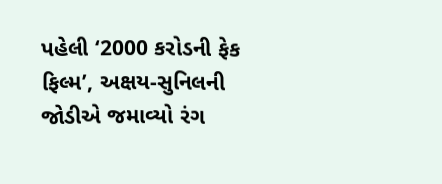પહેલી ‘2000 કરોડની ફેક ફિલ્મ’, અક્ષય-સુનિલની જોડીએ જમાવ્યો રંગ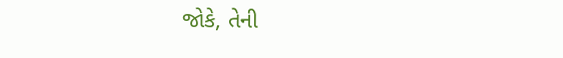જોકે, તેની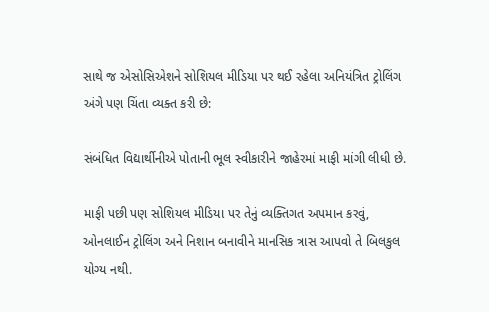સાથે જ એસોસિએશને સોશિયલ મીડિયા પર થઈ રહેલા અનિયંત્રિત ટ્રોલિંગ અંગે પણ ચિંતા વ્યક્ત કરી છે:

સંબંધિત વિદ્યાર્થીનીએ પોતાની ભૂલ સ્વીકારીને જાહેરમાં માફી માંગી લીધી છે.

માફી પછી પણ સોશિયલ મીડિયા પર તેનું વ્યક્તિગત અપમાન કરવું, ઓનલાઈન ટ્રોલિંગ અને નિશાન બનાવીને માનસિક ત્રાસ આપવો તે બિલકુલ યોગ્ય નથી.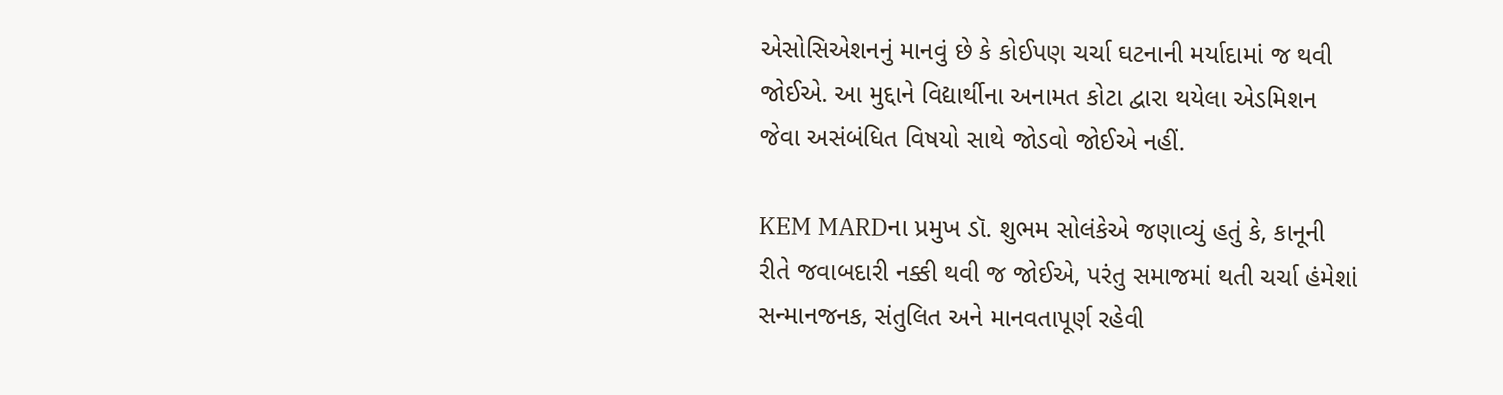એસોસિએશનનું માનવું છે કે કોઈપણ ચર્ચા ઘટનાની મર્યાદામાં જ થવી જોઈએ. આ મુદ્દાને વિદ્યાર્થીના અનામત કોટા દ્વારા થયેલા એડમિશન જેવા અસંબંધિત વિષયો સાથે જોડવો જોઈએ નહીં.

KEM MARDના પ્રમુખ ડૉ. શુભમ સોલંકેએ જણાવ્યું હતું કે, કાનૂની રીતે જવાબદારી નક્કી થવી જ જોઈએ, પરંતુ સમાજમાં થતી ચર્ચા હંમેશાં સન્માનજનક, સંતુલિત અને માનવતાપૂર્ણ રહેવી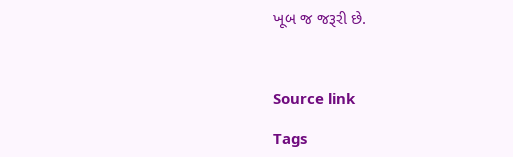ખૂબ જ જરૂરી છે.



Source link

Tags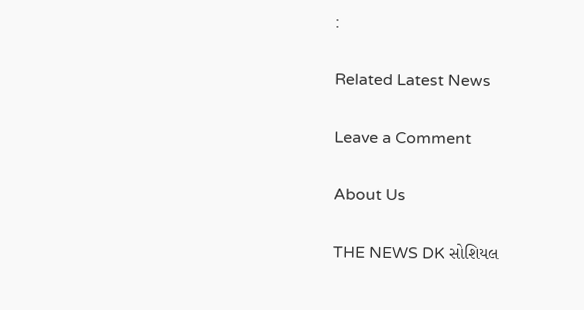:

Related Latest News

Leave a Comment

About Us

THE NEWS DK સોશિયલ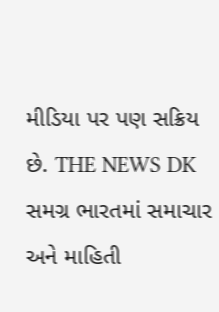મીડિયા પર પણ સક્રિય છે. THE NEWS DK સમગ્ર ભારતમાં સમાચાર અને માહિતી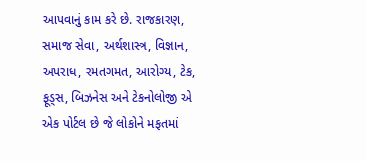આપવાનું કામ કરે છે. રાજકારણ, સમાજ સેવા, અર્થશાસ્ત્ર, વિજ્ઞાન, અપરાધ, રમતગમત, આરોગ્ય, ટેક, ફૂડ્સ, બિઝનેસ અને ટેકનોલોજી એ એક પોર્ટલ છે જે લોકોને મફતમાં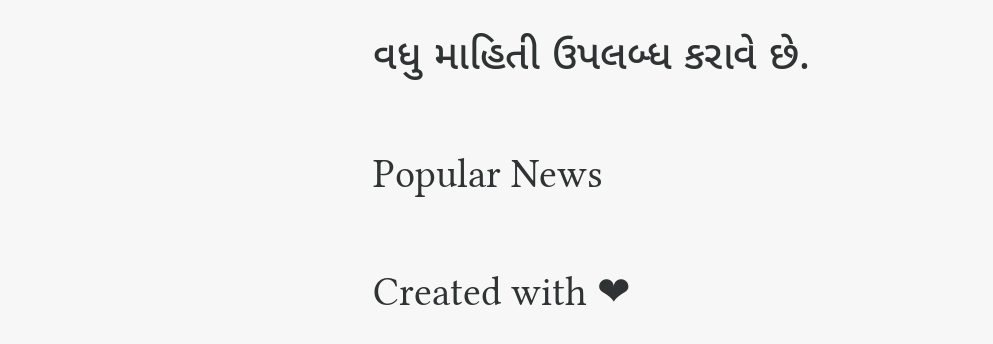વધુ માહિતી ઉપલબ્ધ કરાવે છે.

Popular News

Created with ❤